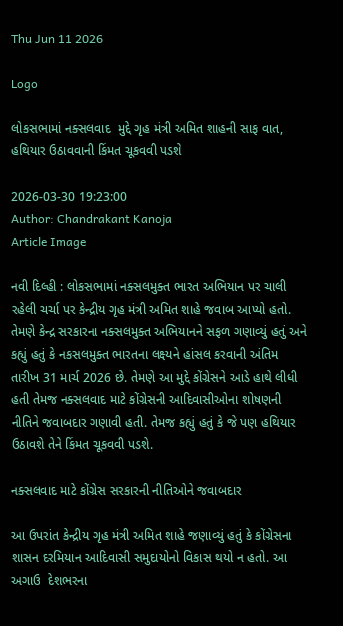Thu Jun 11 2026

Logo

લોકસભામાં નક્સલવાદ  મુદ્દે ગૃહ મંત્રી અમિત શાહની સાફ વાત, હથિયાર ઉઠાવવાની કિંમત ચૂકવવી પડશે

2026-03-30 19:23:00
Author: Chandrakant Kanoja
Article Image

નવી દિલ્હી : લોકસભામાં નક્સલમુક્ત ભારત અભિયાન પર ચાલી રહેલી ચર્ચા પર કેન્દ્રીય ગૃહ મંત્રી અમિત શાહે જવાબ આપ્યો હતો. તેમણે કેન્દ્ર સરકારના નક્સલમુક્ત અભિયાનને સફળ ગણાવ્યું હતું અને કહ્યું હતું કે નકસલમુક્ત ભારતના લક્ષ્યને હાંસલ કરવાની અંતિમ તારીખ 31 માર્ચ 2026 છે. તેમણે આ મુદ્દે કોંગ્રેસને આડે હાથે લીધી હતી તેમજ નક્સલવાદ માટે કોંગ્રેસની આદિવાસીઓના શોષણની નીતિને જવાબદાર ગણાવી હતી. તેમજ કહ્યું હતું કે જે પણ હથિયાર ઉઠાવશે તેને કિંમત ચૂકવવી પડશે.

નક્સલવાદ માટે કોંગ્રેસ સરકારની નીતિઓને જવાબદાર

આ ઉપરાંત કેન્દ્રીય ગૃહ મંત્રી અમિત શાહે જણાવ્યું હતું કે કોંગ્રેસના શાસન દરમિયાન આદિવાસી સમુદાયોનો વિકાસ થયો ન હતો. આ અગાઉ  દેશભરના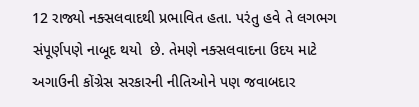12 રાજ્યો નક્સલવાદથી પ્રભાવિત હતા. પરંતુ હવે તે લગભગ સંપૂર્ણપણે નાબૂદ થયો  છે. તેમણે નક્સલવાદના ઉદય માટે અગાઉની કોંગ્રેસ સરકારની નીતિઓને પણ જવાબદાર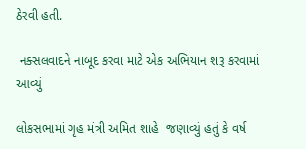ઠેરવી હતી.

 નક્સલવાદને નાબૂદ કરવા માટે એક અભિયાન શરૂ કરવામાં આવ્યું

લોકસભામાં ગૃહ મંત્રી અમિત શાહે  જણાવ્યું હતું કે વર્ષ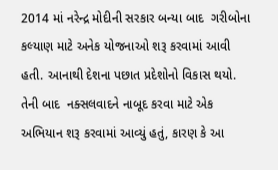2014 માં નરેન્દ્ર મોદીની સરકાર બન્યા બાદ  ગરીબોના કલ્યાણ માટે અનેક યોજનાઓ શરૂ કરવામાં આવી હતી. આનાથી દેશના પછાત પ્રદેશોનો વિકાસ થયો. તેની બાદ  નક્સલવાદને નાબૂદ કરવા માટે એક અભિયાન શરૂ કરવામાં આવ્યું હતું, કારણ કે આ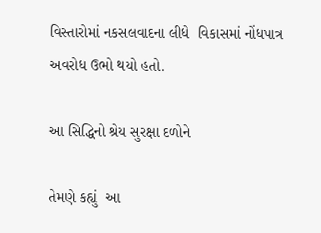વિસ્તારોમાં નકસલવાદના લીધે  વિકાસમાં નોંધપાત્ર અવરોધ ઉભો થયો હતો.

આ સિદ્ધિનો શ્રેય સુરક્ષા દળોને

તેમણે કહ્યું  આ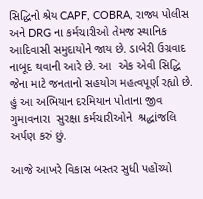સિદ્ધિનો શ્રેય CAPF, COBRA, રાજ્ય પોલીસ અને DRG ના કર્મચારીઓ તેમજ સ્થાનિક આદિવાસી સમુદાયોને જાય છે. ડાબેરી ઉગ્રવાદ નાબૂદ થવાની આરે છે. આ  એક એવી સિદ્ધિ જેના માટે જનતાનો સહયોગ મહત્વપૂર્ણ રહ્યો છે. હું આ અભિયાન દરમિયાન પોતાના જીવ ગુમાવનારા  સુરક્ષા કર્મચારીઓને  શ્રદ્ધાંજલિ અર્પણ કરું છું.

આજે આખરે વિકાસ બસ્તર સુધી પહોંચ્યો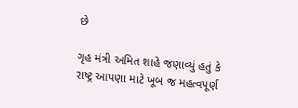છે

ગૃહ મંત્રી અમિત શાહે જણાવ્યું હતું કે રાષ્ટ્ર આપણા માટે ખૂબ જ મહત્વપૂર્ણ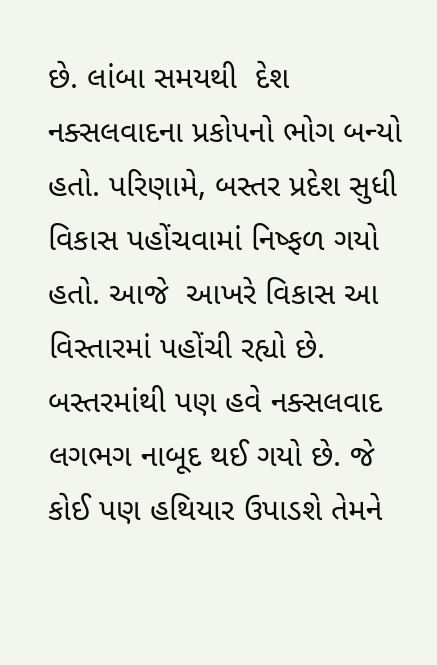છે. લાંબા સમયથી  દેશ નક્સલવાદના પ્રકોપનો ભોગ બન્યો હતો. પરિણામે, બસ્તર પ્રદેશ સુધી વિકાસ પહોંચવામાં નિષ્ફળ ગયો હતો. આજે  આખરે વિકાસ આ વિસ્તારમાં પહોંચી રહ્યો છે. બસ્તરમાંથી પણ હવે નક્સલવાદ લગભગ નાબૂદ થઈ ગયો છે. જે કોઈ પણ હથિયાર ઉપાડશે તેમને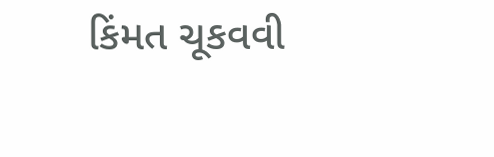કિંમત ચૂકવવી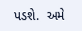પડશે.  અમે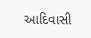આદિવાસી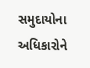સમુદાયોના અધિકારોને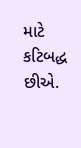માટે કટિબદ્ધ છીએ.